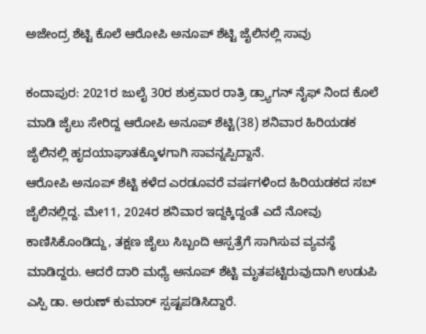ಅಜೇಂದ್ರ ಶೆಟ್ಟಿ ಕೊಲೆ ಆರೋಪಿ ಅನೂಪ್ ಶೆಟ್ಟಿ ಜೈಲಿನಲ್ಲಿ ಸಾವು

ಕಂದಾಪುರ: 2021ರ ಜುಲೈ 30ರ ಶುಕ್ರವಾರ ರಾತ್ರಿ ಡ್ರ್ಯಾಗನ್ ನೈಫ್ ನಿಂದ ಕೊಲೆ ಮಾಡಿ ಜೈಲು ಸೇರಿದ್ದ ಆರೋಪಿ ಅನೂಪ್ ಶೆಟ್ಟಿ(38) ಶನಿವಾರ ಹಿರಿಯಡಕ ಜೈಲಿನಲ್ಲಿ ಹೃದಯಾಘಾತಕ್ಕೊಳಗಾಗಿ ಸಾವನ್ನಪ್ಪಿದ್ದಾನೆ.
ಆರೋಪಿ ಅನೂಪ್ ಶೆಟ್ಟಿ ಕಳೆದ ಎರಡೂವರೆ ವರ್ಷಗಳಿಂದ ಹಿರಿಯಡಕದ ಸಬ್ ಜೈಲಿನಲ್ಲಿದ್ದ. ಮೇ11, 2024ರ ಶನಿವಾರ ಇದ್ದಕ್ಕಿದ್ದಂತೆ ಎದೆ ನೋವು ಕಾಣಿಸಿಕೊಂಡಿದ್ದು, ತಕ್ಷಣ ಜೈಲು ಸಿಬ್ಬಂದಿ ಆಸ್ಪತ್ರೆಗೆ ಸಾಗಿಸುವ ವ್ಯವಸ್ಥೆ ಮಾಡಿದ್ದರು. ಆದರೆ ದಾರಿ ಮಧ್ಯೆ ಅನೂಪ್ ಶೆಟ್ಟಿ ಮೃತಪಟ್ಟಿರುವುದಾಗಿ ಉಡುಪಿ ಎಸ್ಪಿ ಡಾ. ಅರುಣ್ ಕುಮಾರ್ ಸ್ಪಷ್ಟಪಡಿಸಿದ್ದಾರೆ.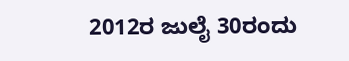2012ರ ಜುಲೈ 30ರಂದು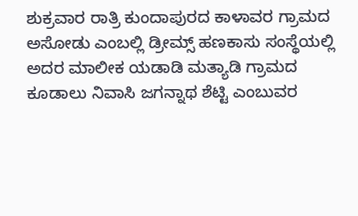ಶುಕ್ರವಾರ ರಾತ್ರಿ ಕುಂದಾಪುರದ ಕಾಳಾವರ ಗ್ರಾಮದ ಅಸೋಡು ಎಂಬಲ್ಲಿ ಡ್ರೀಮ್ಸ್ ಹಣಕಾಸು ಸಂಸ್ಥೆಯಲ್ಲಿ ಅದರ ಮಾಲೀಕ ಯಡಾಡಿ ಮತ್ಯಾಡಿ ಗ್ರಾಮದ ಕೂಡಾಲು ನಿವಾಸಿ ಜಗನ್ನಾಥ ಶೆಟ್ಟಿ ಎಂಬುವರ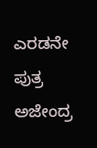ಎರಡನೇ ಪುತ್ರ ಅಜೇಂದ್ರ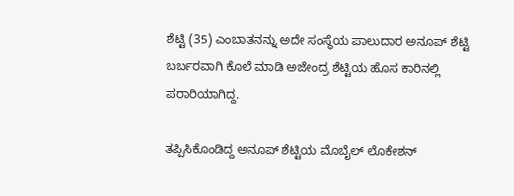ಶೆಟ್ಟಿ (35) ಎಂಬಾತನನ್ನು ಅದೇ ಸಂಸ್ಥೆಯ ಪಾಲುದಾರ ಅನೂಪ್ ಶೆಟ್ಟಿ ಬರ್ಬರವಾಗಿ ಕೊಲೆ ಮಾಡಿ ಅಜೇಂದ್ರ ಶೆಟ್ಟಿಯ ಹೊಸ ಕಾರಿನಲ್ಲಿ ಪರಾರಿಯಾಗಿದ್ದ.

ತಪ್ಪಿಸಿಕೊಂಡಿದ್ದ ಅನೂಪ್ ಶೆಟ್ಟಿಯ ಮೊಬೈಲ್ ಲೊಕೇಶನ್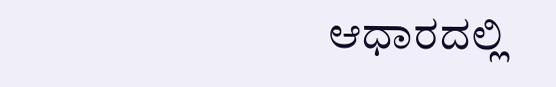ಆಧಾರದಲ್ಲಿ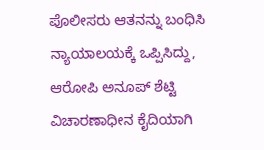ಪೊಲೀಸರು ಆತನನ್ನು ಬಂಧಿಸಿ ನ್ಯಾಯಾಲಯಕ್ಕೆ ಒಪ್ಪಿಸಿದ್ದು, ಆರೋಪಿ ಅನೂಪ್ ಶೆಟ್ಟಿ ವಿಚಾರಣಾಧೀನ ಕೈದಿಯಾಗಿ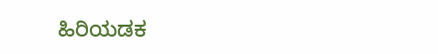ಹಿರಿಯಡಕ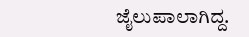ಜೈಲುಪಾಲಾಗಿದ್ದ.